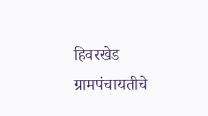हिवरखेड ग्रामपंचायतीचे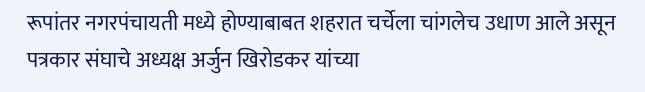रूपांतर नगरपंचायती मध्ये होण्याबाबत शहरात चर्चेला चांगलेच उधाण आले असून पत्रकार संघाचे अध्यक्ष अर्जुन खिरोडकर यांच्या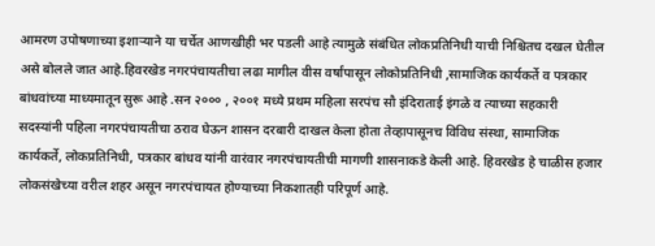आमरण उपोषणाच्या इशाऱ्याने या चर्चेत आणखीही भर पडली आहे त्यामुळे संबंधित लोकप्रतिनिधी याची निश्चितच दखल घेतील असे बोलले जात आहे.हिवरखेड नगरपंचायतीचा लढा मागील वीस वर्षांपासून लोकोप्रतिनिधी ,सामाजिक कार्यकर्ते व पत्रकार बांधवांच्या माध्यमातून सुरू आहे .सन २००० , २००१ मध्ये प्रथम महिला सरपंच सौ इंदिराताई इंगळे व त्याच्या सहकारी सदस्यांनी पहिला नगरपंचायतीचा ठराव घेऊन शासन दरबारी दाखल केला होता तेव्हापासूनच विविध संस्था, सामाजिक कार्यकर्ते, लोकप्रतिनिधी, पत्रकार बांधव यांनी वारंवार नगरपंचायतीची मागणी शासनाकडे केली आहे. हिवरखेड हे चाळीस हजार लोकसंखेच्या वरील शहर असून नगरपंचायत होण्याच्या निकशातही परिपूर्ण आहे.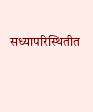सध्यापरिस्थितीत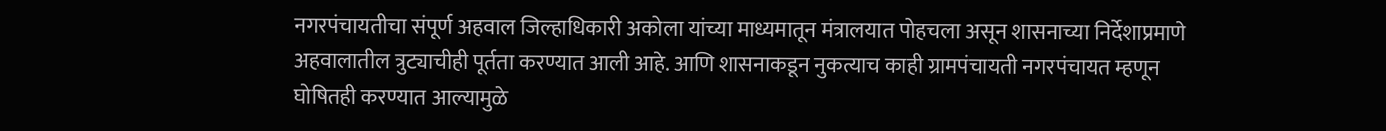नगरपंचायतीचा संपूर्ण अहवाल जिल्हाधिकारी अकोला यांच्या माध्यमातून मंत्रालयात पोहचला असून शासनाच्या निर्देशाप्रमाणे अहवालातील त्रुट्याचीही पूर्तता करण्यात आली आहे. आणि शासनाकडून नुकत्याच काही ग्रामपंचायती नगरपंचायत म्हणून घोषितही करण्यात आल्यामुळे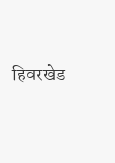हिवरखेड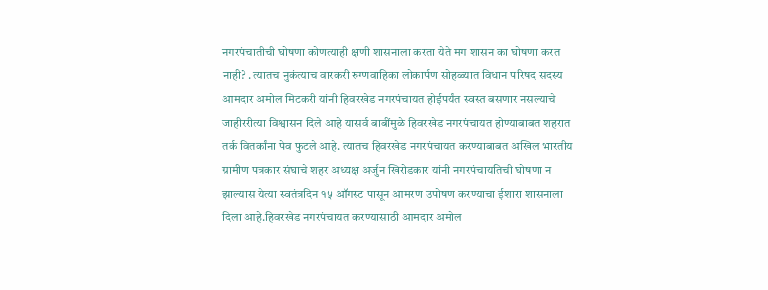नगरपंचातीची घोषणा कोणत्याही क्षणी शासनाला करता येते मग शासन का घोषणा करत नाही? . त्यातच नुकंत्याच वारकरी रुग्णवाहिका लोकार्पण सोहळ्यात विधान परिषद सदस्य आमदार अमोल मिटकरी यांनी हिवरखेड नगरपंचायत होईपर्यंत स्वस्त बसणार नसल्याचे जाहीररीत्या विश्वासन दिले आहे यासर्व बाबींमुळे हिवरखेड नगरपंचायत होण्याबाबत शहरात तर्क वितर्कांना पेव फुटले आहे. त्यातच हिवरखेड नगरपंचायत करण्याबाबत अखिल भारतीय ग्रामीण पत्रकार संघाचे शहर अध्यक्ष अर्जुन खिरोडकार यांनी नगरपंचायतिची घोषणा न झाल्यास येत्या स्वतंत्रदिन १५ ऑगस्ट पासून आमरण उपोषण करण्याचा ईशारा शासनाला दिला आहे.हिवरखेड नगरपंचायत करण्यासाठी आमदार अमोल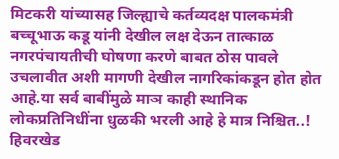मिटकरी यांच्यासह जिल्ह्याचे कर्तव्यदक्ष पालकमंत्री बच्चूभाऊ कडू यांनी देखील लक्ष देऊन तात्काळ नगरपंचायतीची घोषणा करणे बाबत ठोस पावले उचलावीत अशी मागणी देखील नागरिकांकडून होत होत आहे.या सर्व बाबींमुळे माञ काही स्थानिक लोकप्रतिनिधींना धुळकी भरली आहे हे मात्र निश्चित..!
हिवरखेड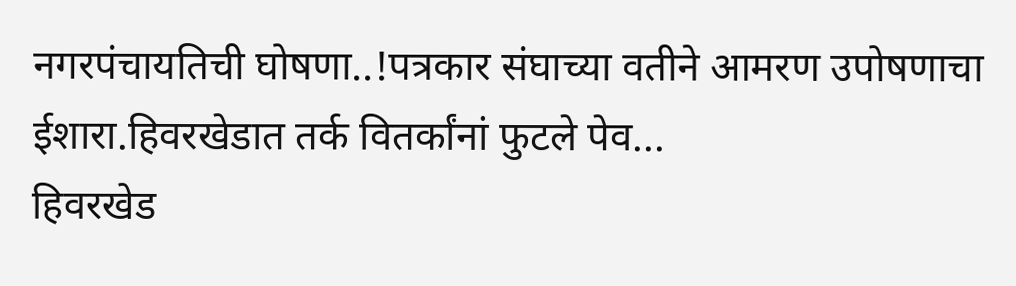नगरपंचायतिची घोषणा..!पत्रकार संघाच्या वतीने आमरण उपोषणाचा ईशारा.हिवरखेडात तर्क वितर्कांनां फुटले पेव...
हिवरखेड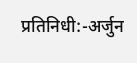प्रतिनिधी:-अर्जुन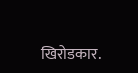खिरोडकार.